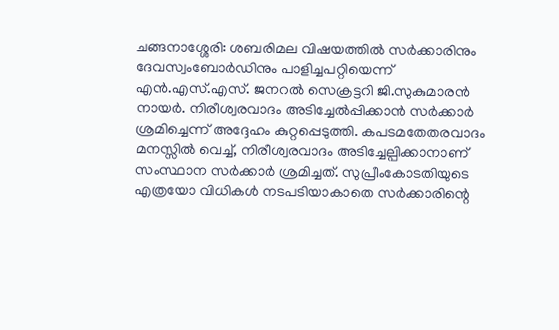ചങ്ങനാശ്ശേരി: ശബരിമല വിഷയത്തിൽ സർക്കാരിനും ദേവസ്വംബോർഡിനും പാളിച്ചപറ്റിയെന്ന് എൻ.എസ്.എസ്. ജനറൽ സെക്രട്ടറി ജി.സുകുമാരൻ നായർ. നിരീശ്വരവാദം അടിച്ചേൽപ്പിക്കാൻ സർക്കാർ ശ്രമിച്ചെന്ന് അദ്ദേഹം കുറ്റപ്പെടുത്തി. കപടമതേതരവാദം മനസ്സിൽ വെച്ച്, നിരീശ്വരവാദം അടിച്ചേല്പിക്കാനാണ് സംസ്ഥാന സർക്കാർ ശ്രമിച്ചത്. സുപ്രീംകോടതിയുടെ എത്രയോ വിധികൾ നടപടിയാകാതെ സർക്കാരിന്റെ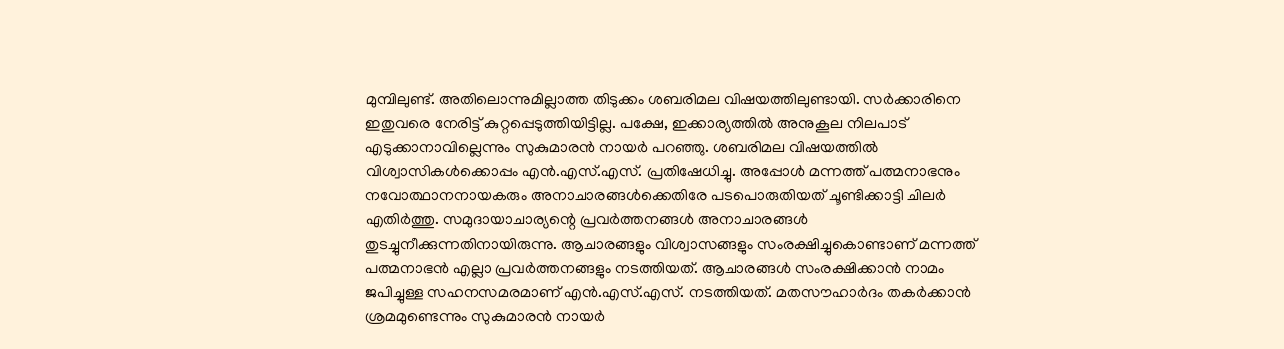മുമ്പിലുണ്ട്. അതിലൊന്നുമില്ലാത്ത തിടുക്കം ശബരിമല വിഷയത്തിലുണ്ടായി. സർക്കാരിനെ ഇതുവരെ നേരിട്ട് കുറ്റപ്പെടുത്തിയിട്ടില്ല. പക്ഷേ, ഇക്കാര്യത്തിൽ അനുകൂല നിലപാട് എടുക്കാനാവില്ലെന്നും സുകുമാരൻ നായർ പറഞ്ഞു. ശബരിമല വിഷയത്തിൽ വിശ്വാസികൾക്കൊപ്പം എൻ.എസ്.എസ്. പ്രതിഷേധിച്ചു. അപ്പോൾ മന്നത്ത് പത്മനാഭനും നവോത്ഥാനനായകരും അനാചാരങ്ങൾക്കെതിരേ പടപൊരുതിയത് ചൂണ്ടിക്കാട്ടി ചിലർ എതിർത്തു. സമുദായാചാര്യന്റെ പ്രവർത്തനങ്ങൾ അനാചാരങ്ങൾ തുടച്ചുനീക്കുന്നതിനായിരുന്നു. ആചാരങ്ങളും വിശ്വാസങ്ങളും സംരക്ഷിച്ചുകൊണ്ടാണ് മന്നത്ത് പത്മനാഭൻ എല്ലാ പ്രവർത്തനങ്ങളും നടത്തിയത്. ആചാരങ്ങൾ സംരക്ഷിക്കാൻ നാമം ജപിച്ചുള്ള സഹനസമരമാണ് എൻ.എസ്.എസ്. നടത്തിയത്. മതസൗഹാർദം തകർക്കാൻ ശ്രമമുണ്ടെന്നും സുകുമാരൻ നായർ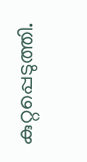കുറ്റപ്പെടുത്തി.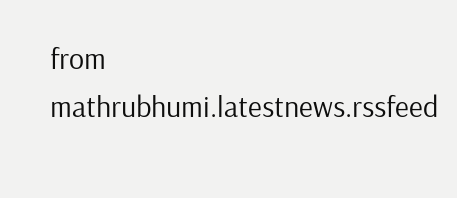from mathrubhumi.latestnews.rssfeed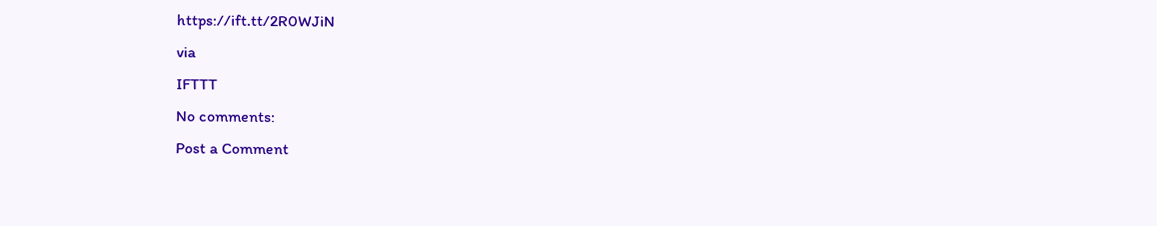https://ift.tt/2R0WJiN
via
IFTTT
No comments:
Post a Comment